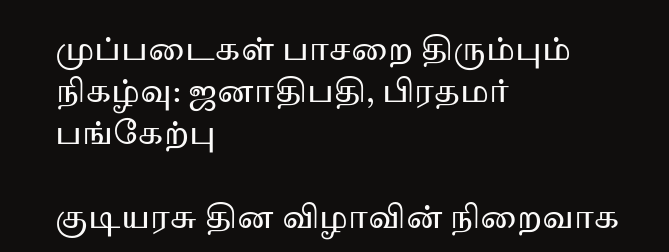முப்படைகள் பாசறை திரும்பும் நிகழ்வு: ஜனாதிபதி, பிரதமர் பங்கேற்பு

குடியரசு தின விழாவின் நிறைவாக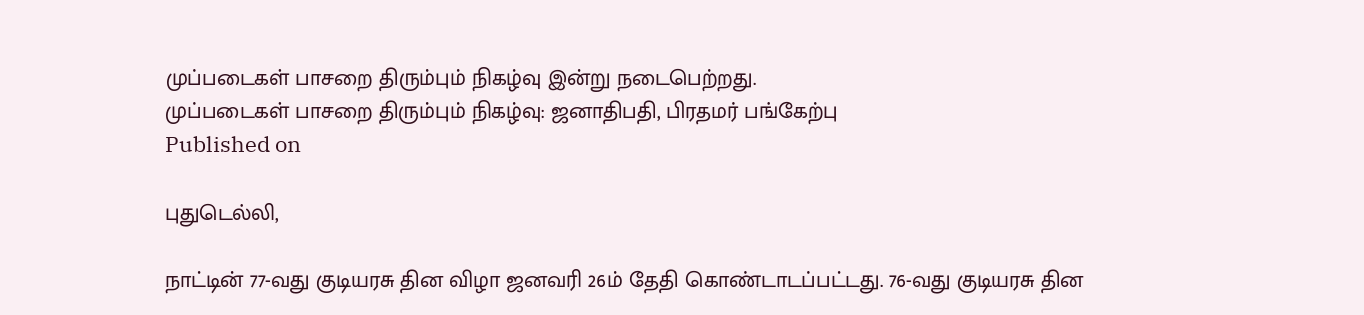முப்படைகள் பாசறை திரும்பும் நிகழ்வு இன்று நடைபெற்றது.
முப்படைகள் பாசறை திரும்பும் நிகழ்வு: ஜனாதிபதி, பிரதமர் பங்கேற்பு
Published on

புதுடெல்லி,

நாட்டின் 77-வது குடியரசு தின விழா ஜனவரி 26ம் தேதி கொண்டாடப்பட்டது. 76-வது குடியரசு தின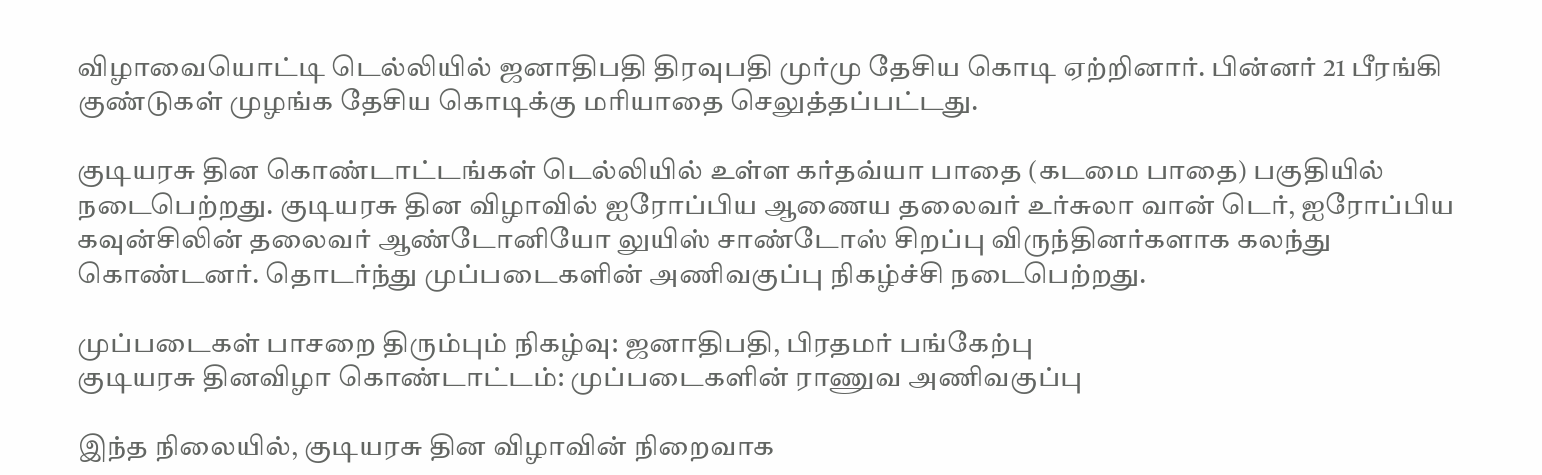விழாவையொட்டி டெல்லியில் ஜனாதிபதி திரவுபதி முர்மு தேசிய கொடி ஏற்றினார். பின்னர் 21 பீரங்கி குண்டுகள் முழங்க தேசிய கொடிக்கு மரியாதை செலுத்தப்பட்டது.

குடியரசு தின கொண்டாட்டங்கள் டெல்லியில் உள்ள கர்தவ்யா பாதை (கடமை பாதை) பகுதியில் நடைபெற்றது. குடியரசு தின விழாவில் ஐரோப்பிய ஆணைய தலைவர் உர்சுலா வான் டெர், ஐரோப்பிய கவுன்சிலின் தலைவர் ஆண்டோனியோ லுயிஸ் சாண்டோஸ் சிறப்பு விருந்தினர்களாக கலந்து கொண்டனர். தொடர்ந்து முப்படைகளின் அணிவகுப்பு நிகழ்ச்சி நடைபெற்றது.

முப்படைகள் பாசறை திரும்பும் நிகழ்வு: ஜனாதிபதி, பிரதமர் பங்கேற்பு
குடியரசு தினவிழா கொண்டாட்டம்: முப்படைகளின் ராணுவ அணிவகுப்பு

இந்த நிலையில், குடியரசு தின விழாவின் நிறைவாக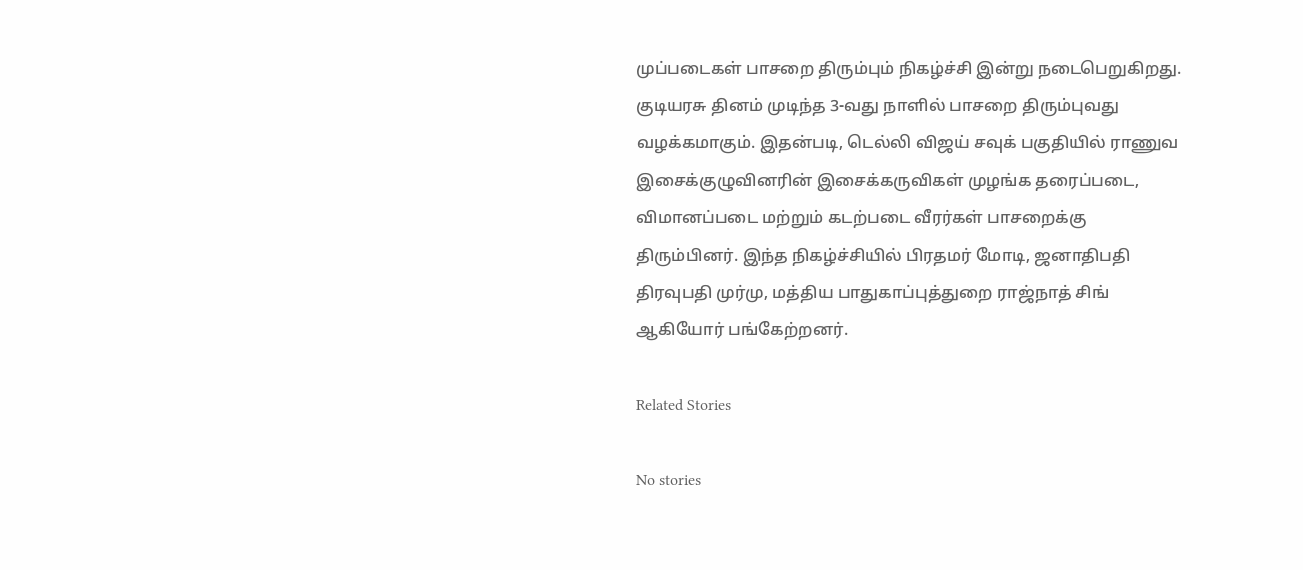முப்படைகள் பாசறை திரும்பும் நிகழ்ச்சி இன்று நடைபெறுகிறது. குடியரசு தினம் முடிந்த 3-வது நாளில் பாசறை திரும்புவது வழக்கமாகும். இதன்படி, டெல்லி விஜய் சவுக் பகுதியில் ராணுவ இசைக்குழுவினரின் இசைக்கருவிகள் முழங்க தரைப்படை, விமானப்படை மற்றும் கடற்படை வீரர்கள் பாசறைக்கு திரும்பினர். இந்த நிகழ்ச்சியில் பிரதமர் மோடி, ஜனாதிபதி திரவுபதி முர்மு, மத்திய பாதுகாப்புத்துறை ராஜ்நாத் சிங் ஆகியோர் பங்கேற்றனர்.

Related Stories

No stories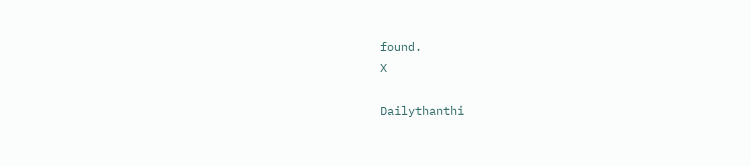found.
X

Dailythanthi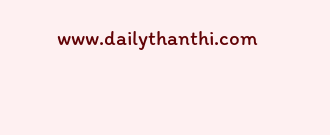www.dailythanthi.com